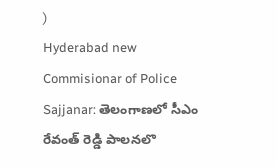)
Hyderabad new Commisionar of Police Sajjanar: తెలంగాణలో సీఎం రేవంత్ రెడ్డి పాలనలొ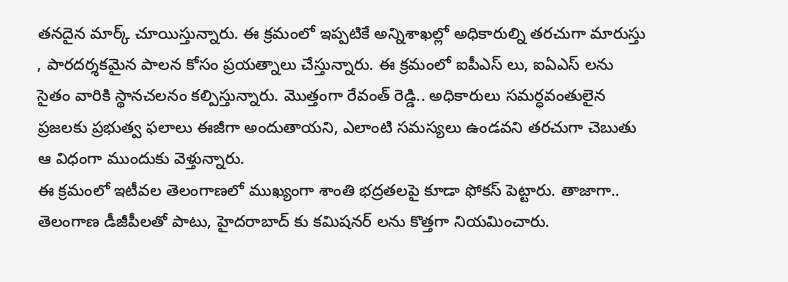తనదైన మార్క్ చూయిస్తున్నారు. ఈ క్రమంలో ఇప్పటికే అన్నిశాఖల్లో అధికారుల్ని తరచుగా మారుస్తు , పారదర్శకమైన పాలన కోసం ప్రయత్నాలు చేస్తున్నారు. ఈ క్రమంలో ఐపీఎస్ లు, ఐఏఎస్ లను సైతం వారికి స్థానచలనం కల్పిస్తున్నారు. మొత్తంగా రేవంత్ రెడ్డి.. అధికారులు సమర్ధవంతులైన ప్రజలకు ప్రభుత్వ ఫలాలు ఈజీగా అందుతాయని, ఎలాంటి సమస్యలు ఉండవని తరచుగా చెబుతు ఆ విధంగా ముందుకు వెళ్తున్నారు.
ఈ క్రమంలో ఇటీవల తెలంగాణలో ముఖ్యంగా శాంతి భద్రతలపై కూడా ఫోకస్ పెట్టారు. తాజాగా.. తెలంగాణ డీజీపీలతో పాటు, హైదరాబాద్ కు కమిషనర్ లను కొత్తగా నియమించారు.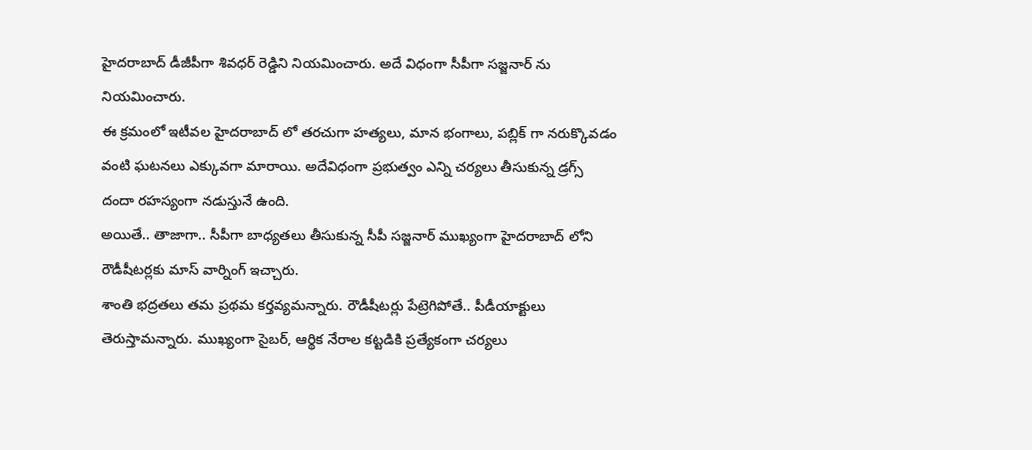హైదరాబాద్ డీజీపీగా శివధర్ రెడ్డిని నియమించారు. అదే విధంగా సీపీగా సజ్జనార్ ను నియమించారు.
ఈ క్రమంలో ఇటీవల హైదరాబాద్ లో తరచుగా హత్యలు, మాన భంగాలు, పబ్లిక్ గా నరుక్కొవడం వంటి ఘటనలు ఎక్కువగా మారాయి. అదేవిధంగా ప్రభుత్వం ఎన్ని చర్యలు తీసుకున్న డ్రగ్స్ దందా రహస్యంగా నడుస్తునే ఉంది.
అయితే.. తాజాగా.. సీపీగా బాధ్యతలు తీసుకున్న సీపీ సజ్జనార్ ముఖ్యంగా హైదరాబాద్ లోని రౌడీషీటర్లకు మాస్ వార్నింగ్ ఇచ్చారు.
శాంతి భద్రతలు తమ ప్రథమ కర్తవ్యమన్నారు. రౌడీషీటర్లు పేట్రెగిపోతే.. పీడీయాక్టులు తెరుస్తామన్నారు. ముఖ్యంగా సైబర్, ఆర్థిక నేరాల కట్టడికి ప్రత్యేకంగా చర్యలు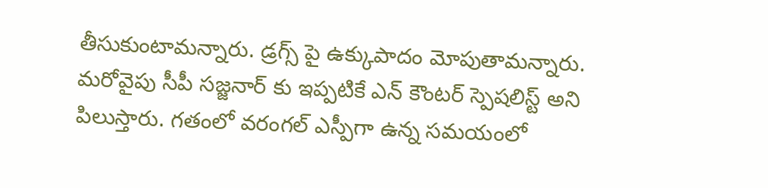తీసుకుంటామన్నారు. డ్రగ్స్ పై ఉక్కుపాదం మోపుతామన్నారు.
మరోవైపు సీపీ సజ్జనార్ కు ఇప్పటికే ఎన్ కౌంటర్ స్పెషలిస్ట్ అని పిలుస్తారు. గతంలో వరంగల్ ఎస్పీగా ఉన్న సమయంలో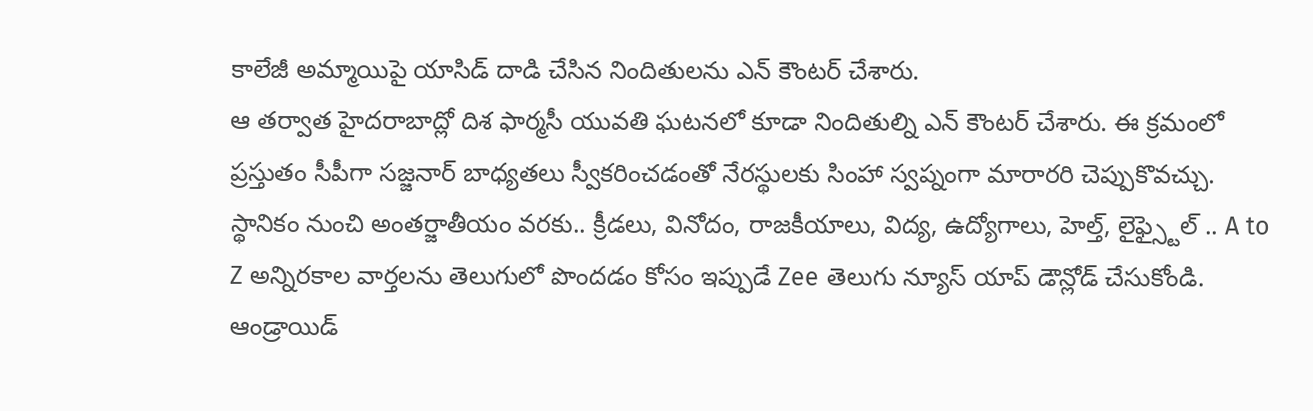కాలేజీ అమ్మాయిపై యాసిడ్ దాడి చేసిన నిందితులను ఎన్ కౌంటర్ చేశారు.
ఆ తర్వాత హైదరాబాద్లో దిశ ఫార్మసీ యువతి ఘటనలో కూడా నిందితుల్ని ఎన్ కౌంటర్ చేశారు. ఈ క్రమంలో ప్రస్తుతం సీపీగా సజ్జనార్ బాధ్యతలు స్వీకరించడంతో నేరస్థులకు సింహా స్వప్నంగా మారారరి చెప్పుకొవచ్చు.
స్థానికం నుంచి అంతర్జాతీయం వరకు.. క్రీడలు, వినోదం, రాజకీయాలు, విద్య, ఉద్యోగాలు, హెల్త్, లైఫ్స్టైల్ .. A to Z అన్నిరకాల వార్తలను తెలుగులో పొందడం కోసం ఇప్పుడే Zee తెలుగు న్యూస్ యాప్ డౌన్లోడ్ చేసుకోండి.
ఆండ్రాయిడ్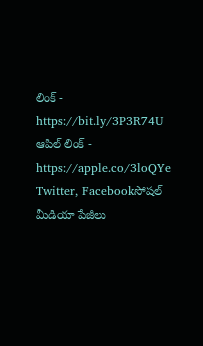లింక్ - https://bit.ly/3P3R74U
ఆపిల్ లింక్ - https://apple.co/3loQYe
Twitter, Facebookసోషల్ మీడియా పేజీలు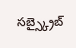సబ్స్క్రైబ్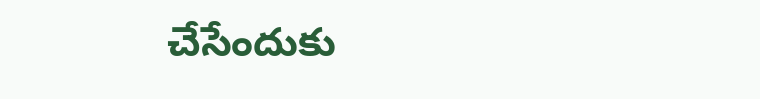చేసేందుకు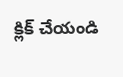క్లిక్ చేయండి